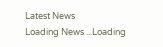Latest News
Loading News ...Loading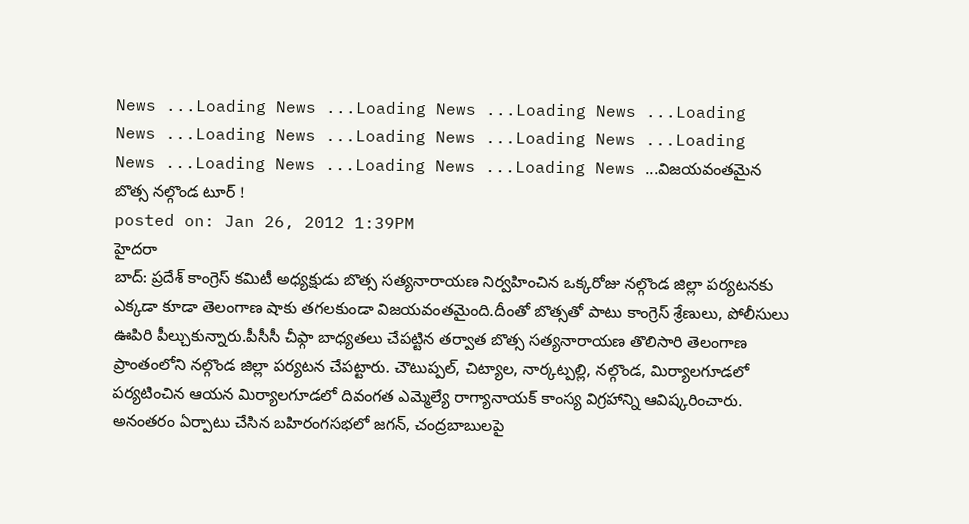News ...Loading News ...Loading News ...Loading News ...Loading News ...Loading News ...Loading News ...Loading News ...Loading News ...Loading News ...Loading News ...Loading News ...విజయవంతమైన బొత్స నల్గొండ టూర్ !
posted on: Jan 26, 2012 1:39PM
హైదరా
బాద్: ప్రదేశ్ కాంగ్రెస్ కమిటీ అధ్యక్షుడు బొత్స సత్యనారాయణ నిర్వహించిన ఒక్కరోజు నల్గొండ జిల్లా పర్యటనకు ఎక్కడా కూడా తెలంగాణ షాకు తగలకుండా విజయవంతమైంది.దీంతో బొత్సతో పాటు కాంగ్రెస్ శ్రేణులు, పోలీసులు ఊపిరి పీల్చుకున్నారు.పీసీసీ చీఫ్గా బాధ్యతలు చేపట్టిన తర్వాత బొత్స సత్యనారాయణ తొలిసారి తెలంగాణ ప్రాంతంలోని నల్గొండ జిల్లా పర్యటన చేపట్టారు. చౌటుప్పల్, చిట్యాల, నార్కట్పల్లి, నల్గొండ, మిర్యాలగూడలో పర్యటించిన ఆయన మిర్యాలగూడలో దివంగత ఎమ్మెల్యే రాగ్యానాయక్ కాంస్య విగ్రహాన్ని ఆవిష్కరించారు. అనంతరం ఏర్పాటు చేసిన బహిరంగసభలో జగన్, చంద్రబాబులపై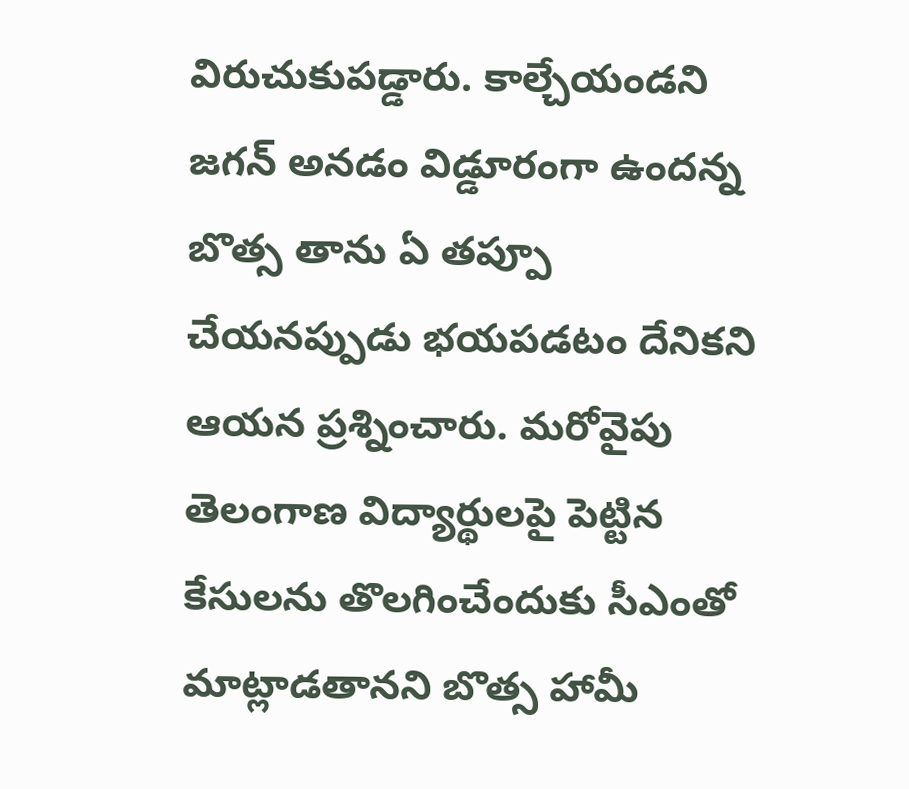విరుచుకుపడ్డారు. కాల్చేయండని జగన్ అనడం విడ్డూరంగా ఉందన్న బొత్స తాను ఏ తప్పూ చేయనప్పుడు భయపడటం దేనికని ఆయన ప్రశ్నించారు. మరోవైపు తెలంగాణ విద్యార్థులపై పెట్టిన కేసులను తొలగించేందుకు సీఎంతో మాట్లాడతానని బొత్స హామీ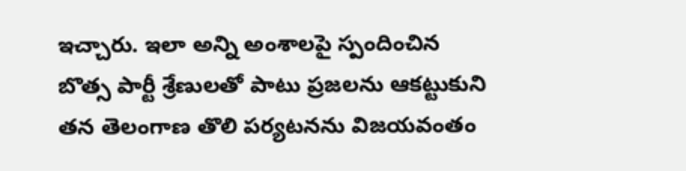ఇచ్చారు. ఇలా అన్ని అంశాలపై స్పందించిన బొత్స పార్టీ శ్రేణులతో పాటు ప్రజలను ఆకట్టుకుని తన తెలంగాణ తొలి పర్యటనను విజయవంతం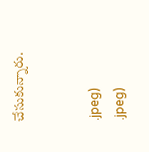చేసుకున్నారు.


.jpeg)
.jpeg)